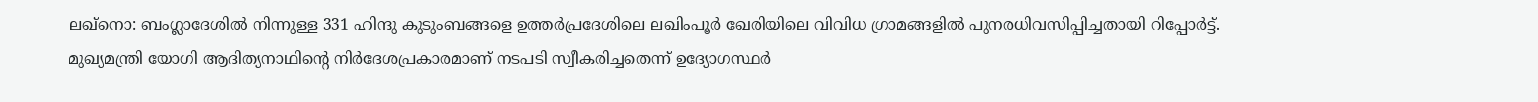ലഖ്നൊ: ബംഗ്ലാദേശിൽ നിന്നുള്ള 331 ഹിന്ദു കുടുംബങ്ങളെ ഉത്തർപ്രദേശിലെ ലഖിംപൂർ ഖേരിയിലെ വിവിധ ഗ്രാമങ്ങളിൽ പുനരധിവസിപ്പിച്ചതായി റിപ്പോർട്ട്. മുഖ്യമന്ത്രി യോഗി ആദിത്യനാഥിന്റെ നിർദേശപ്രകാരമാണ് നടപടി സ്വീകരിച്ചതെന്ന് ഉദ്യോഗസ്ഥർ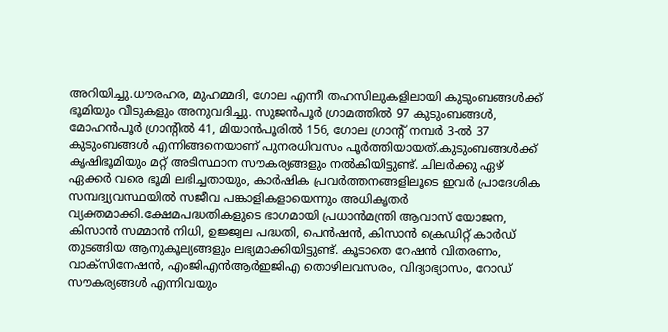അറിയിച്ചു.ധൗരഹര, മുഹമ്മദി, ഗോല എന്നീ തഹസിലുകളിലായി കുടുംബങ്ങൾക്ക് ഭൂമിയും വീടുകളും അനുവദിച്ചു. സുജൻപൂർ ഗ്രാമത്തിൽ 97 കുടുംബങ്ങൾ, മോഹൻപൂർ ഗ്രാന്റിൽ 41, മിയാൻപൂരിൽ 156, ഗോല ഗ്രാന്റ് നമ്പർ 3-ൽ 37 കുടുംബങ്ങൾ എന്നിങ്ങനെയാണ് പുനരധിവസം പൂർത്തിയായത്.കുടുംബങ്ങൾക്ക് കൃഷിഭൂമിയും മറ്റ് അടിസ്ഥാന സൗകര്യങ്ങളും നൽകിയിട്ടുണ്ട്. ചിലർക്കു ഏഴ് ഏക്കർ വരെ ഭൂമി ലഭിച്ചതായും, കാർഷിക പ്രവർത്തനങ്ങളിലൂടെ ഇവർ പ്രാദേശിക സമ്പദ്വ്യവസ്ഥയിൽ സജീവ പങ്കാളികളായെന്നും അധികൃതർ വ്യക്തമാക്കി.ക്ഷേമപദ്ധതികളുടെ ഭാഗമായി പ്രധാൻമന്ത്രി ആവാസ് യോജന, കിസാൻ സമ്മാൻ നിധി, ഉജ്ജ്വല പദ്ധതി, പെൻഷൻ, കിസാൻ ക്രെഡിറ്റ് കാർഡ് തുടങ്ങിയ ആനുകൂല്യങ്ങളും ലഭ്യമാക്കിയിട്ടുണ്ട്. കൂടാതെ റേഷൻ വിതരണം, വാക്സിനേഷൻ, എംജിഎൻആർഇജിഎ തൊഴിലവസരം, വിദ്യാഭ്യാസം, റോഡ് സൗകര്യങ്ങൾ എന്നിവയും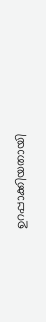ഉറപ്പാക്കിയതായി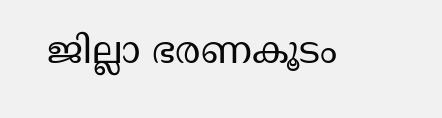ജില്ലാ ഭരണകൂടം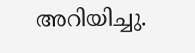അറിയിച്ചു.